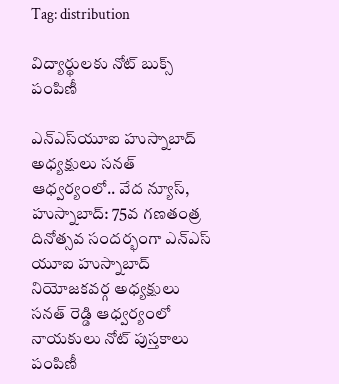Tag: distribution

విద్యార్థులకు నోట్ బుక్స్ పంపిణీ

ఎన్ఎస్‌యూఐ హుస్నాబాద్ అధ్యక్షులు సనత్ ఆధ్వర్యంలో.. వేద న్యూస్, హుస్నాబాద్: 75వ గణతంత్ర దినోత్సవ సందర్భంగా ఎన్ఎస్ యూఐ హుస్నాబాద్ నియోజకవర్గ అధ్యక్షులు సనత్ రెడ్డి ఆధ్వర్యంలో నాయకులు నోట్ పుస్తకాలు పంపిణీ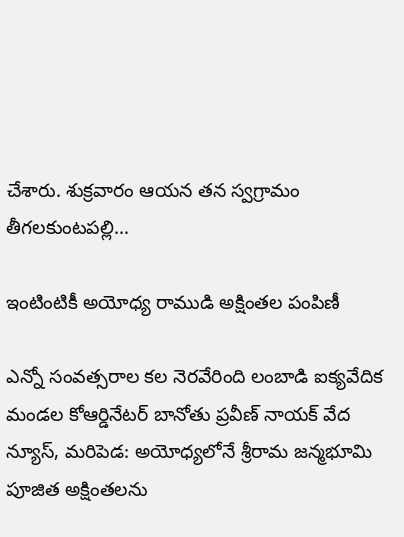చేశారు. శుక్రవారం ఆయన తన స్వగ్రామం తీగలకుంటపల్లి…

ఇంటింటికీ అయోధ్య రాముడి అక్షింతల పంపిణీ

ఎన్నో సంవత్సరాల కల నెరవేరింది లంబాడి ఐక్యవేదిక మండల కోఆర్డినేటర్ బానోతు ప్రవీణ్ నాయక్ వేద న్యూస్, మరిపెడ: అయోధ్యలోనే శ్రీరామ జన్మభూమి పూజిత అక్షింతలను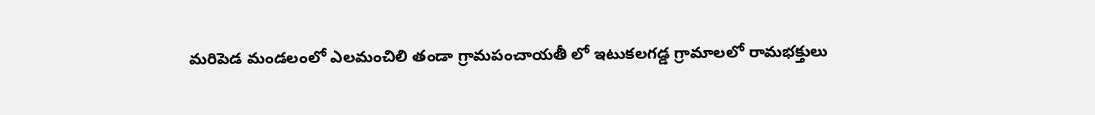మరిపెడ మండలంలో ఎలమంచిలి తండా గ్రామపంచాయతీ లో ఇటుకలగడ్డ గ్రామాలలో రామభక్తులు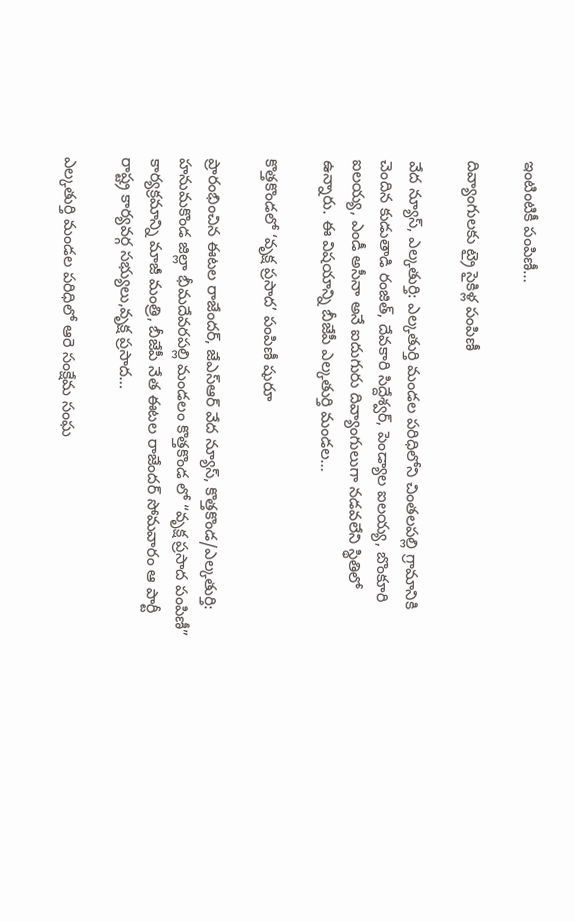ఇంటింటికీ పంపిణీ…

దివ్యాంగులకు ట్రై సైకిళ్ల పంపిణీ

వేద న్యూస్, ఎల్కతుర్తి: ఎల్కతుర్తి మండల పరిధిలోని చింతలపల్లి గ్రామానికి చెందిన కుడుతాడి రంజిత్, దేవకారి సిద్దేశ్వర్, పెండ్యాల ఐలయ్య, బొంకూరి ఐలయ్య, ఎండీ అసీనా అనే ఐదుగురు దివ్యాంగులుగా నడవలేని స్థితిలో ఉన్నారు. ఈ విషయాన్ని బీజేపీ ఎల్కతుర్తి మండల…

కొత్తకొండలో ‘వృక్ష ప్రసాద’ పంపిణీ షురూ

ప్రారంభించిన ఈటల రాజేందర్, జేఎస్ఆర్ వేద న్యూస్, కొత్తకొండ/ఎల్కతుర్తి: హనుమకొండ జిల్లా భీమదేవరపల్లి మండలం కొత్తకొండ లో “వృక్ష ప్రసాద పంపిణీ” కార్యక్రమాన్ని మాజీ మంత్రి, బీజేపీ నేత ఈటల రాజేందర్ సోమవారం ఆ పార్టీ రాష్ట్ర కార్యవర్గ సభ్యులు,వృక్ష ప్రసాద…

ఎల్కతుర్తి మండల పరిధిలో ఆరె సంక్షేమ సంఘ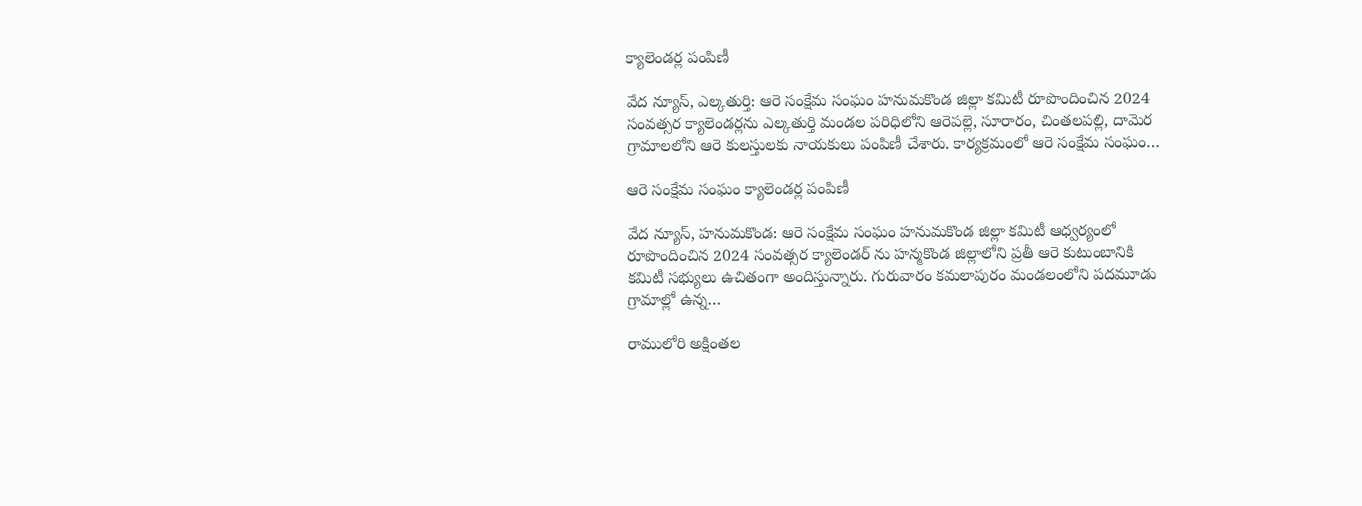క్యాలెండర్ల పంపిణీ

వేద న్యూస్, ఎల్కతుర్తి: ఆరె సంక్షేమ సంఘం హనుమకొండ జిల్లా కమిటీ రూపొందించిన 2024 సంవత్సర క్యాలెండర్లను ఎల్కతుర్తి మండల పరిధిలోని ఆరెపల్లె, సూరారం, చింతలపల్లి, దామెర గ్రామాలలోని ఆరె కులస్తులకు నాయకులు పంపిణీ చేశారు. కార్యక్రమంలో ఆరె సంక్షేమ సంఘం…

ఆరె సంక్షేమ సంఘం క్యాలెండర్ల పంపిణీ

వేద న్యూస్, హనుమకొండ: ఆరె సంక్షేమ సంఘం హనుమకొండ జిల్లా కమిటీ ఆధ్వర్యంలో రూపొందించిన 2024 సంవత్సర క్యాలెండర్ ను హన్మకొండ జిల్లాలోని ప్రతీ ఆరె కుటుంబానికి కమిటీ సభ్యులు ఉచితంగా అందిస్తున్నారు. గురువారం కమలాపురం మండలంలోని పదమూడు గ్రామాల్లో ఉన్న…

రాములోరి అక్షింతల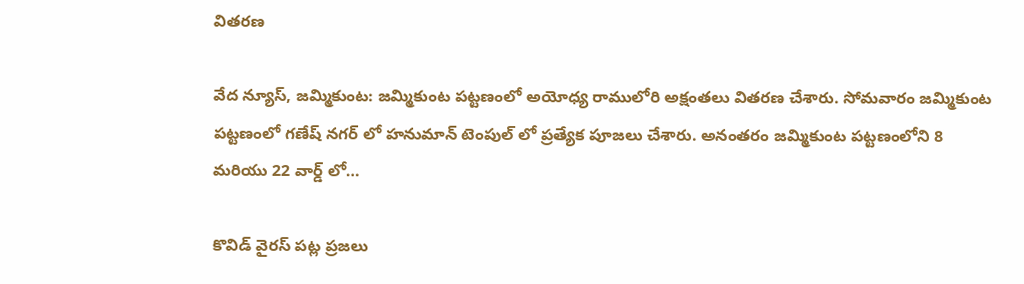వితరణ

వేద న్యూస్, జమ్మికుంట: జమ్మికుంట పట్టణంలో అయోధ్య రాములోరి అక్షంతలు వితరణ చేశారు. సోమవారం జమ్మికుంట పట్టణంలో గణేష్ నగర్ లో హనుమాన్ టెంపుల్ లో ప్రత్యేక పూజలు చేశారు. అనంతరం జమ్మికుంట పట్టణంలోని 8 మరియు 22 వార్డ్ లో…

కొవిడ్ వైరస్ పట్ల ప్రజలు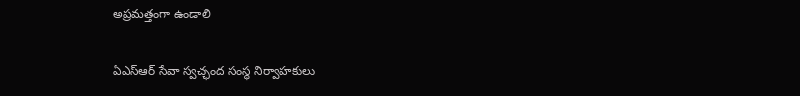అప్రమత్తంగా ఉండాలి

ఏఎస్ఆర్ సేవా స్వచ్ఛంద సంస్థ నిర్వాహకులు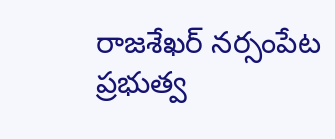రాజశేఖర్ నర్సంపేట ప్రభుత్వ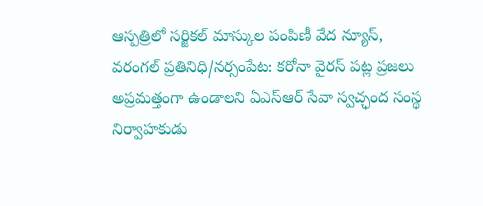ఆస్పత్రిలో సర్జికల్ మాస్కుల పంపిణీ వేద న్యూస్, వరంగల్ ప్రతినిధి/నర్సంపేట: కరోనా వైరస్ పట్ల ప్రజలు అప్రమత్తంగా ఉండాలని ఏఎస్ఆర్ సేవా స్వచ్ఛంద సంస్థ నిర్వాహకుడు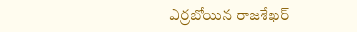ఎర్రబోయిన రాజశేఖర్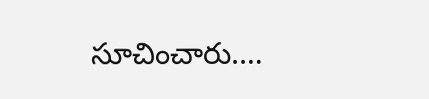సూచించారు.…